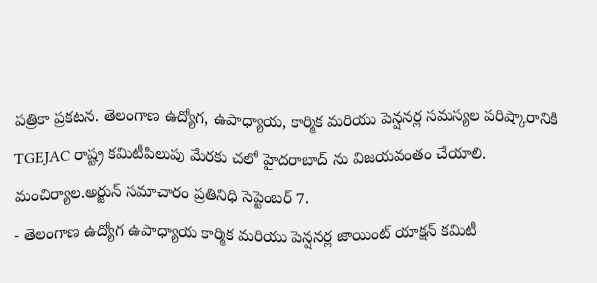పత్రికా ప్రకటన. తెలంగాణ ఉద్యోగ, ఉపాధ్యాయ, కార్మిక మరియు పెన్షనర్ల సమస్యల పరిష్కారానికి TGEJAC రాష్ట్ర కమిటీపిలుపు మేరకు చలో హైదరాబాద్ ను విజయవంతం చేయాలి.
మంచిర్యాల.అర్జున్ సమాచారం ప్రతినిధి సెప్టెంబర్ 7.
- తెలంగాణ ఉద్యోగ ఉపాధ్యాయ కార్మిక మరియు పెన్షనర్ల జాయింట్ యాక్షన్ కమిటీ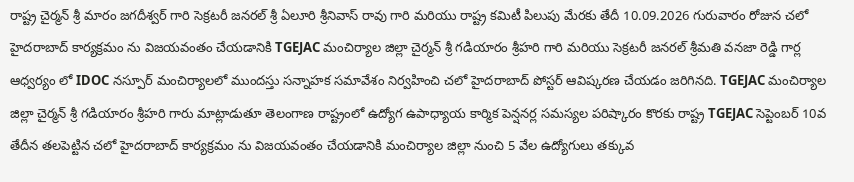రాష్ట్ర చైర్మన్ శ్రీ మారం జగదీశ్వర్ గారి సెక్రటరీ జనరల్ శ్రీ ఏలూరి శ్రీనివాస్ రావు గారి మరియు రాష్ట్ర కమిటీ పిలుపు మేరకు తేదీ 10.09.2026 గురువారం రోజున చలో హైదరాబాద్ కార్యక్రమం ను విజయవంతం చేయడానికి TGEJAC మంచిర్యాల జిల్లా చైర్మన్ శ్రీ గడియారం శ్రీహరి గారి మరియు సెక్రటరీ జనరల్ శ్రీమతి వనజా రెడ్డి గార్ల ఆధ్వర్యం లో IDOC నస్పూర్ మంచిర్యాలలో ముందస్తు సన్నాహక సమావేశం నిర్వహించి చలో హైదరాబాద్ పోస్టర్ ఆవిష్కరణ చేయడం జరిగినది. TGEJAC మంచిర్యాల జిల్లా చైర్మన్ శ్రీ గడియారం శ్రీహరి గారు మాట్లాడుతూ తెలంగాణ రాష్ట్రంలో ఉద్యోగ ఉపాధ్యాయ కార్మిక పెన్షనర్ల సమస్యల పరిష్కారం కొరకు రాష్ట్ర TGEJAC సెప్టెంబర్ 10వ తేదీన తలపెట్టిన చలో హైదరాబాద్ కార్యక్రమం ను విజయవంతం చేయడానికి మంచిర్యాల జిల్లా నుంచి 5 వేల ఉద్యోగులు తక్కువ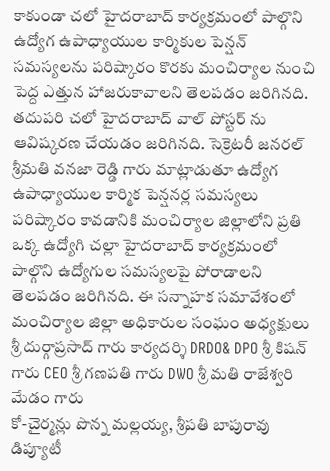కాకుండా చలో హైదరాబాద్ కార్యక్రమంలో పాల్గొని ఉద్యోగ ఉపాధ్యాయుల కార్మికుల పెన్షన్ సమస్యలను పరిష్కారం కొరకు మంచిర్యాల నుంచి పెద్ద ఎత్తున హాజరుకావాలని తెలపడం జరిగినది. తదుపరి చలో హైదరాబాద్ వాల్ పోస్టర్ ను ఆవిష్కరణ చేయడం జరిగినది. సెక్రెటరీ జనరల్ శ్రీమతి వనజా రెడ్డి గారు మాట్లాడుతూ ఉద్యోగ ఉపాధ్యాయుల కార్మిక పెన్షనర్ల సమస్యలు పరిష్కారం కావడానికి మంచిర్యాల జిల్లాలోని ప్రతి ఒక్క ఉద్యోగి చల్లా హైదరాబాద్ కార్యక్రమంలో పాల్గొని ఉద్యోగుల సమస్యలపై పోరాడాలని తెలపడం జరిగినది. ఈ సన్నాహక సమావేశంలో మంచిర్యాల జిల్లా అధికారుల సంఘం అధ్యక్షులు శ్రీ దుర్గాప్రసాద్ గారు కార్యదర్శి DRDO& DPO శ్రీ కిషన్ గారు CEO శ్రీ గణపతి గారు DWO శ్రీ మతి రాజేశ్వరి మేడం గారు
కో-చైర్మన్లు పొన్న మల్లయ్య, శ్రీపతి బాపురావు డిప్యూటీ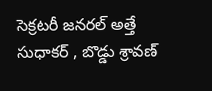సెక్రటరీ జనరల్ అత్తే సుధాకర్ , బొడ్డు శ్రావణ్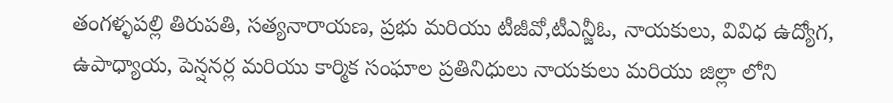తంగళ్ళపల్లి తిరుపతి, సత్యనారాయణ, ప్రభు మరియు టీజీవో,టీఎన్జీఓ, నాయకులు, వివిధ ఉద్యోగ, ఉపాధ్యాయ, పెన్షనర్ల మరియు కార్మిక సంఘాల ప్రతినిధులు నాయకులు మరియు జిల్లా లోని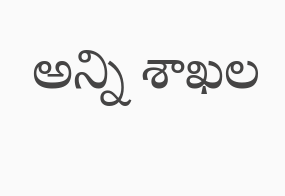అన్ని శాఖల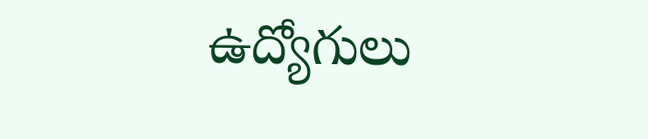ఉద్యోగులు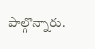పాల్గొన్నారు.